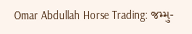Omar Abdullah Horse Trading: જમ્મુ-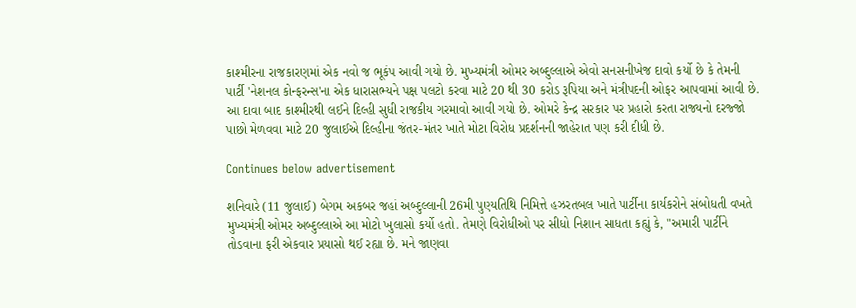કાશ્મીરના રાજકારણમાં એક નવો જ ભૂકંપ આવી ગયો છે. મુખ્યમંત્રી ઓમર અબ્દુલ્લાએ એવો સનસનીખેજ દાવો કર્યો છે કે તેમની પાર્ટી 'નેશનલ કોન્ફરન્સ'ના એક ધારાસભ્યને પક્ષ પલટો કરવા માટે 20 થી 30 કરોડ રૂપિયા અને મંત્રીપદની ઓફર આપવામાં આવી છે. આ દાવા બાદ કાશ્મીરથી લઈને દિલ્હી સુધી રાજકીય ગરમાવો આવી ગયો છે. ઓમરે કેન્દ્ર સરકાર પર પ્રહારો કરતા રાજ્યનો દરજ્જો પાછો મેળવવા માટે 20 જુલાઈએ દિલ્હીના જંતર-મંતર ખાતે મોટા વિરોધ પ્રદર્શનની જાહેરાત પણ કરી દીધી છે.

Continues below advertisement

શનિવારે (11 જુલાઈ) બેગમ અકબર જહાં અબ્દુલ્લાની 26મી પુણ્યતિથિ નિમિત્તે હઝરતબલ ખાતે પાર્ટીના કાર્યકરોને સંબોધતી વખતે મુખ્યમંત્રી ઓમર અબ્દુલ્લાએ આ મોટો ખુલાસો કર્યો હતો. તેમણે વિરોધીઓ પર સીધો નિશાન સાધતા કહ્યું કે, "અમારી પાર્ટીને તોડવાના ફરી એકવાર પ્રયાસો થઈ રહ્યા છે. મને જાણવા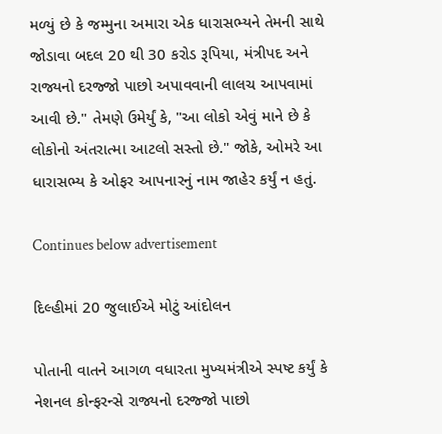મળ્યું છે કે જમ્મુના અમારા એક ધારાસભ્યને તેમની સાથે જોડાવા બદલ 20 થી 30 કરોડ રૂપિયા, મંત્રીપદ અને રાજ્યનો દરજ્જો પાછો અપાવવાની લાલચ આપવામાં આવી છે." તેમણે ઉમેર્યું કે, "આ લોકો એવું માને છે કે લોકોનો અંતરાત્મા આટલો સસ્તો છે." જોકે, ઓમરે આ ધારાસભ્ય કે ઓફર આપનારનું નામ જાહેર કર્યું ન હતું.

Continues below advertisement

દિલ્હીમાં 20 જુલાઈએ મોટું આંદોલન

પોતાની વાતને આગળ વધારતા મુખ્યમંત્રીએ સ્પષ્ટ કર્યું કે નેશનલ કોન્ફરન્સે રાજ્યનો દરજ્જો પાછો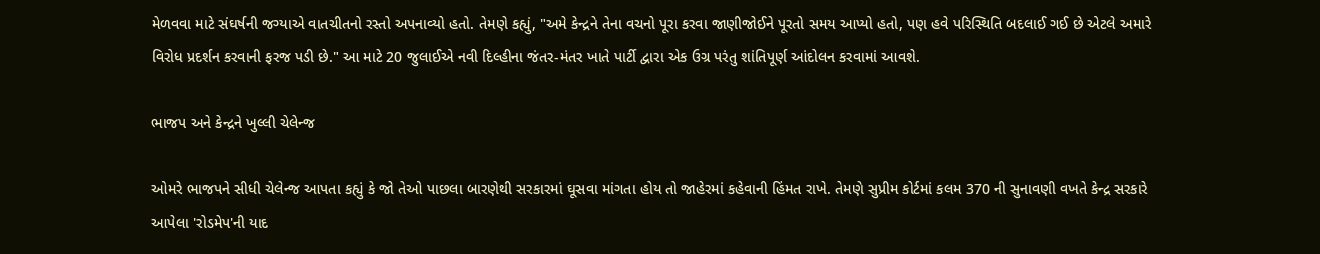મેળવવા માટે સંઘર્ષની જગ્યાએ વાતચીતનો રસ્તો અપનાવ્યો હતો. તેમણે કહ્યું, "અમે કેન્દ્રને તેના વચનો પૂરા કરવા જાણીજોઈને પૂરતો સમય આપ્યો હતો, પણ હવે પરિસ્થિતિ બદલાઈ ગઈ છે એટલે અમારે વિરોધ પ્રદર્શન કરવાની ફરજ પડી છે." આ માટે 20 જુલાઈએ નવી દિલ્હીના જંતર-મંતર ખાતે પાર્ટી દ્વારા એક ઉગ્ર પરંતુ શાંતિપૂર્ણ આંદોલન કરવામાં આવશે.

ભાજપ અને કેન્દ્રને ખુલ્લી ચેલેન્જ

ઓમરે ભાજપને સીધી ચેલેન્જ આપતા કહ્યું કે જો તેઓ પાછલા બારણેથી સરકારમાં ઘૂસવા માંગતા હોય તો જાહેરમાં કહેવાની હિંમત રાખે. તેમણે સુપ્રીમ કોર્ટમાં કલમ 370 ની સુનાવણી વખતે કેન્દ્ર સરકારે આપેલા 'રોડમેપ'ની યાદ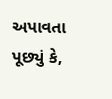અપાવતા પૂછ્યું કે,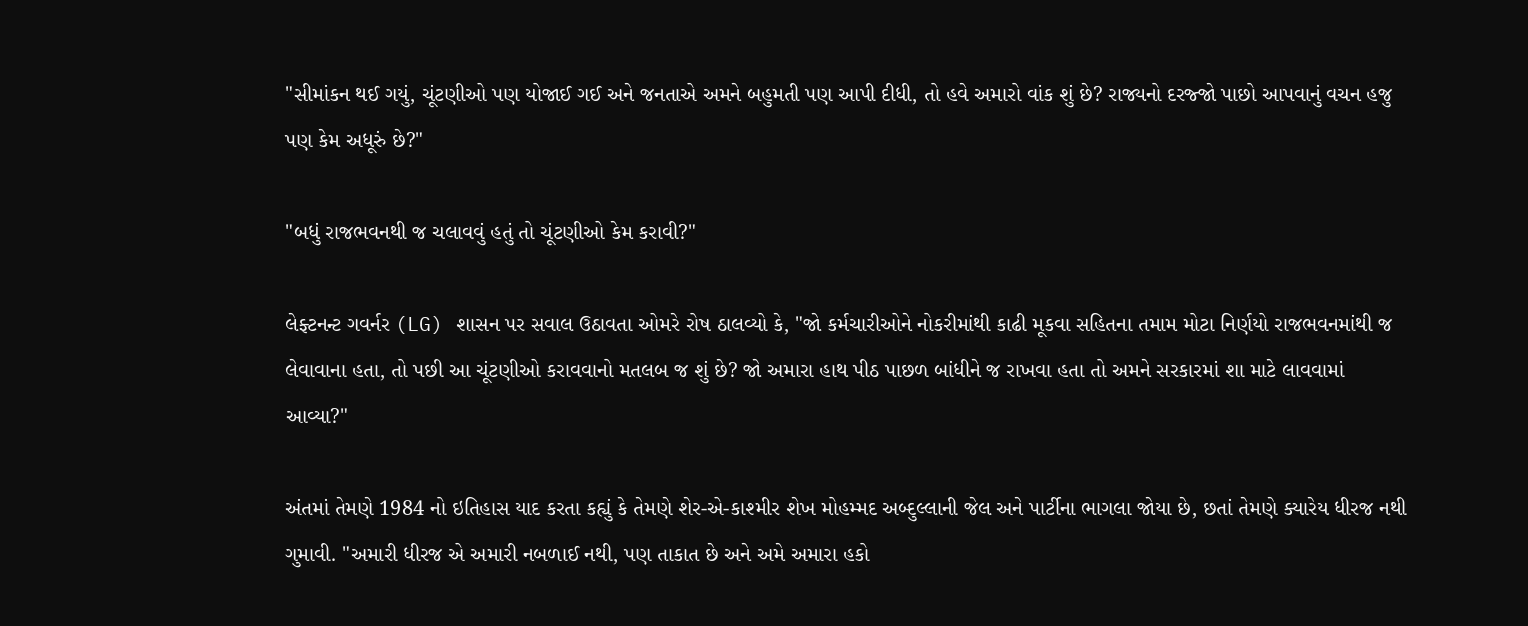"સીમાંકન થઈ ગયું, ચૂંટણીઓ પણ યોજાઈ ગઈ અને જનતાએ અમને બહુમતી પણ આપી દીધી, તો હવે અમારો વાંક શું છે? રાજ્યનો દરજ્જો પાછો આપવાનું વચન હજુ પણ કેમ અધૂરું છે?"

"બધું રાજભવનથી જ ચલાવવું હતું તો ચૂંટણીઓ કેમ કરાવી?"

લેફ્ટનન્ટ ગવર્નર (LG) શાસન પર સવાલ ઉઠાવતા ઓમરે રોષ ઠાલવ્યો કે, "જો કર્મચારીઓને નોકરીમાંથી કાઢી મૂકવા સહિતના તમામ મોટા નિર્ણયો રાજભવનમાંથી જ લેવાવાના હતા, તો પછી આ ચૂંટણીઓ કરાવવાનો મતલબ જ શું છે? જો અમારા હાથ પીઠ પાછળ બાંધીને જ રાખવા હતા તો અમને સરકારમાં શા માટે લાવવામાં આવ્યા?"

અંતમાં તેમણે 1984 નો ઇતિહાસ યાદ કરતા કહ્યું કે તેમણે શેર-એ-કાશ્મીર શેખ મોહમ્મદ અબ્દુલ્લાની જેલ અને પાર્ટીના ભાગલા જોયા છે, છતાં તેમણે ક્યારેય ધીરજ નથી ગુમાવી. "અમારી ધીરજ એ અમારી નબળાઈ નથી, પણ તાકાત છે અને અમે અમારા હકો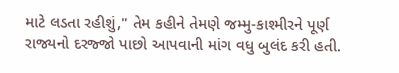માટે લડતા રહીશું," તેમ કહીને તેમણે જમ્મુ-કાશ્મીરને પૂર્ણ રાજ્યનો દરજ્જો પાછો આપવાની માંગ વધુ બુલંદ કરી હતી.